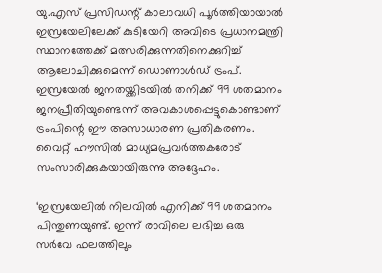യു.എസ് പ്രസിഡന്റ് കാലാവധി പൂര്‍ത്തിയായാല്‍ ഇസ്രയേലിലേക്ക് കുടിയേറി അവിടെ പ്രധാനമന്ത്രി സ്ഥാനത്തേക്ക് മത്സരിക്കുന്നതിനെക്കുറിച്ച് ആലോചിക്കുമെന്ന് ഡൊണാള്‍ഡ് ട്രംപ്. ഇസ്രയേല്‍ ജനതയ്ക്കിടയില്‍ തനിക്ക് 99 ശതമാനം ജനപ്രീതിയുണ്ടെന്ന് അവകാശപ്പെട്ടുകൊണ്ടാണ് ട്രംപിന്റെ ഈ അസാധാരണ പ്രതികരണം. വൈറ്റ് ഹൗസില്‍ മാധ്യമപ്രവര്‍ത്തകരോട് സംസാരിക്കുകയായിരുന്നു അദ്ദേഹം.

‘ഇസ്രയേലില്‍ നിലവില്‍ എനിക്ക് 99 ശതമാനം പിന്തുണയുണ്ട്. ഇന്ന് രാവിലെ ലഭിച്ച ഒരു സര്‍വേ ഫലത്തിലും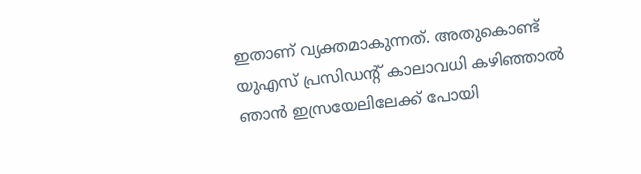ഇതാണ് വ്യക്തമാകുന്നത്. അതുകൊണ്ട് യുഎസ് പ്രസിഡന്റ് കാലാവധി കഴിഞ്ഞാല്‍ ഞാന്‍ ഇസ്രയേലിലേക്ക് പോയി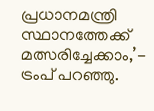പ്രധാനമന്ത്രി സ്ഥാനത്തേക്ക് മത്സരിച്ചേക്കാം,’- ട്രംപ് പറഞ്ഞു.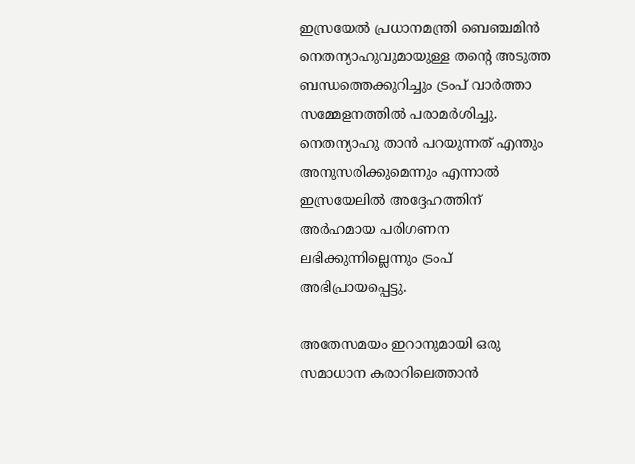ഇസ്രയേല്‍ പ്രധാനമന്ത്രി ബെഞ്ചമിന്‍ നെതന്യാഹുവുമായുള്ള തന്റെ അടുത്ത ബന്ധത്തെക്കുറിച്ചും ട്രംപ് വാര്‍ത്താ സമ്മേളനത്തില്‍ പരാമര്‍ശിച്ചു. നെതന്യാഹു താന്‍ പറയുന്നത് എന്തും അനുസരിക്കുമെന്നും എന്നാല്‍ ഇസ്രയേലില്‍ അദ്ദേഹത്തിന് അര്‍ഹമായ പരിഗണന ലഭിക്കുന്നില്ലെന്നും ട്രംപ് അഭിപ്രായപ്പെട്ടു.

അതേസമയം ഇറാനുമായി ഒരു സമാധാന കരാറിലെത്താന്‍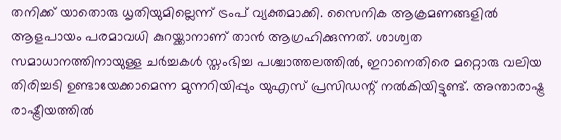തനിക്ക് യാതൊരു ധൃതിയുമില്ലെന്ന് ട്രംപ് വ്യക്തമാക്കി. സൈനിക ആക്രമണങ്ങളില്‍ ആളപായം പരമാവധി കുറയ്ക്കാനാണ് താന്‍ ആഗ്രഹിക്കുന്നത്. ശാശ്വത സമാധാനത്തിനായുള്ള ചര്‍ച്ചകള്‍ സ്തംഭിച്ച പശ്ചാത്തലത്തില്‍, ഇറാനെതിരെ മറ്റൊരു വലിയ തിരിച്ചടി ഉണ്ടായേക്കാമെന്ന മുന്നറിയിപ്പും യുഎസ് പ്രസിഡന്റ് നല്‍കിയിട്ടുണ്ട്. അന്താരാഷ്ട്ര രാഷ്ട്രീയത്തില്‍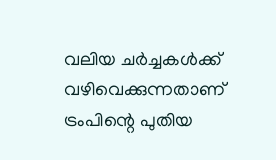വലിയ ചര്‍ച്ചകള്‍ക്ക് വഴിവെക്കുന്നതാണ് ട്രംപിന്റെ പുതിയ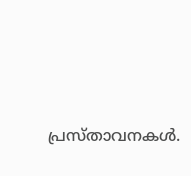പ്രസ്താവനകള്‍.